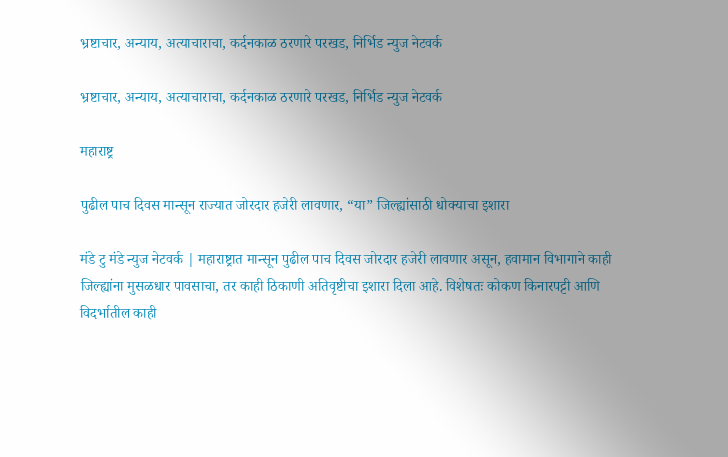भ्रष्टाचार, अन्याय, अत्याचाराचा, कर्दनकाळ ठरणारे परखड, निर्भिड न्युज नेटवर्क

भ्रष्टाचार, अन्याय, अत्याचाराचा, कर्दनकाळ ठरणारे परखड, निर्भिड न्युज नेटवर्क

महाराष्ट्र

पुढील पाच दिवस मान्सून राज्यात जोरदार हजेरी लावणार, “या” जिल्ह्यांसाठी धोक्याचा इशारा

मंडे टु मंडे न्युज नेटवर्क | महाराष्ट्रात मान्सून पुढील पाच दिवस जोरदार हजेरी लावणार असून, हवामान विभागाने काही जिल्ह्यांना मुसळधार पावसाचा, तर काही ठिकाणी अतिवृष्टीचा इशारा दिला आहे. विशेषतः कोकण किनारपट्टी आणि विदर्भातील काही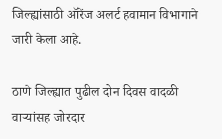जिल्ह्यांसाठी ऑरेंज अलर्ट हवामान विभागाने जारी केला आहे.

ठाणे जिल्ह्यात पुढील दोन दिवस वादळी वाऱ्यांसह जोरदार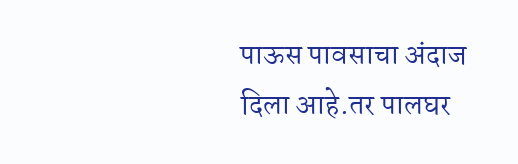पाऊस पावसाचा अंदाज दिला आहे.तर पालघर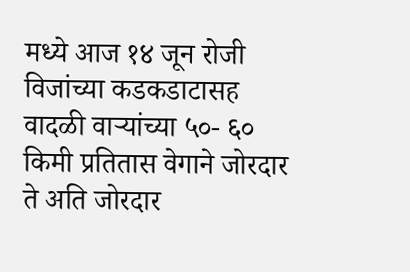मध्ये आज १४ जून रोजी विजांच्या कडकडाटासह वादळी वाऱ्यांच्या ५०- ६० किमी प्रतितास वेगाने जोरदार ते अति जोरदार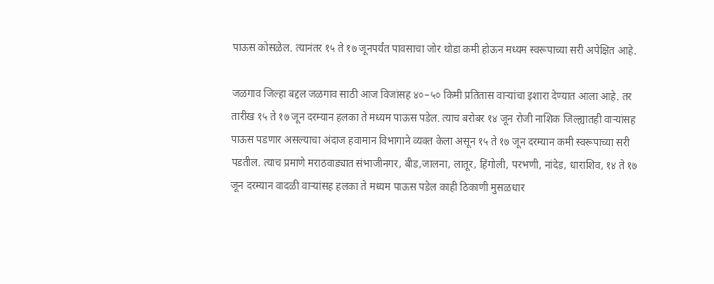पाऊस कोसळेल. त्यानंतर १५ ते १७ जूनपर्यंत पावसाचा जोर थोडा कमी होऊन मध्यम स्वरूपाच्या सरी अपेक्षित आहे.

जळगाव जिल्हा बद्दल जळगाव साठी आज विजांसह ४०–५० किमी प्रतितास वाऱ्यांचा इशारा देण्यात आला आहे. तर तारीख १५ ते १७ जून दरम्यान हलका ते मध्यम पाऊस पडेल. त्याच बरोबर १४ जून रोजी नाशिक जिल्ह्यातही वाऱ्यांसह पाऊस पडणार असल्याचा अंदाज हवामान विभागाने व्यक्त केला असून १५ ते १७ जून दरम्यान कमी स्वरूपाच्या सरी पडतील. त्याच प्रमाणे मराठवाड्यात संभाजीनगर, बीड,जालना, लातूर, हिंगोली, परभणी, नांदेड, धाराशिव, १४ ते १७ जून दरम्यान वादळी वाऱ्यांसह हलका ते मध्यम पाऊस पडेल काही ठिकाणी मुसळधार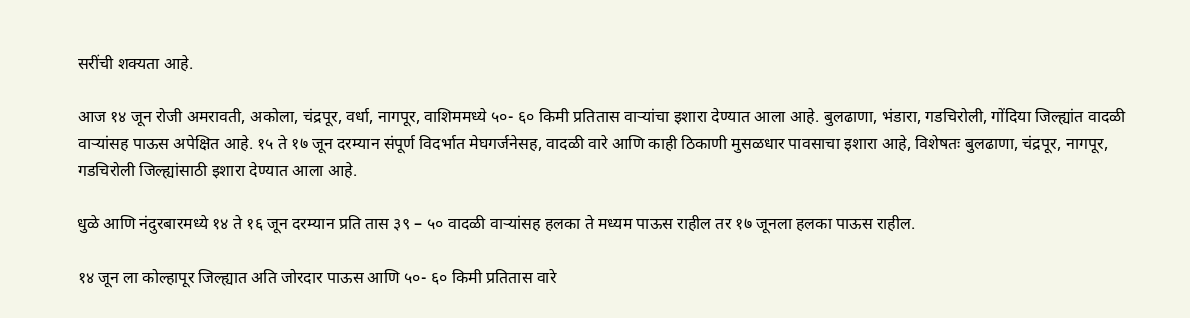सरींची शक्यता आहे.

आज १४ जून रोजी अमरावती, अकोला, चंद्रपूर, वर्धा, नागपूर, वाशिममध्ये ५०- ६० किमी प्रतितास वाऱ्यांचा इशारा देण्यात आला आहे. बुलढाणा, भंडारा, गडचिरोली, गोंदिया जिल्ह्यांत वादळी वाऱ्यांसह पाऊस अपेक्षित आहे. १५ ते १७ जून दरम्यान संपूर्ण विदर्भात मेघगर्जनेसह, वादळी वारे आणि काही ठिकाणी मुसळधार पावसाचा इशारा आहे, विशेषतः बुलढाणा, चंद्रपूर, नागपूर, गडचिरोली जिल्ह्यांसाठी इशारा देण्यात आला आहे.

धुळे आणि नंदुरबारमध्ये १४ ते १६ जून दरम्यान प्रति तास ३९ – ५० वादळी वाऱ्यांसह हलका ते मध्यम पाऊस राहील तर १७ जूनला हलका पाऊस राहील.

१४ जून ला कोल्हापूर जिल्ह्यात अति जोरदार पाऊस आणि ५०- ६० किमी प्रतितास वारे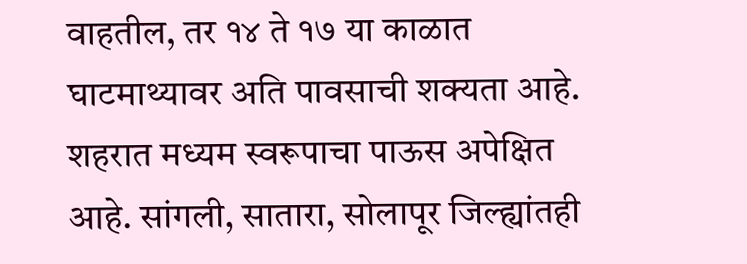वाहतील, तर १४ ते १७ या काळात घाटमाथ्यावर अति पावसाची शक्यता आहे. शहरात मध्यम स्वरूपाचा पाऊस अपेक्षित आहे. सांगली, सातारा, सोलापूर जिल्ह्यांतही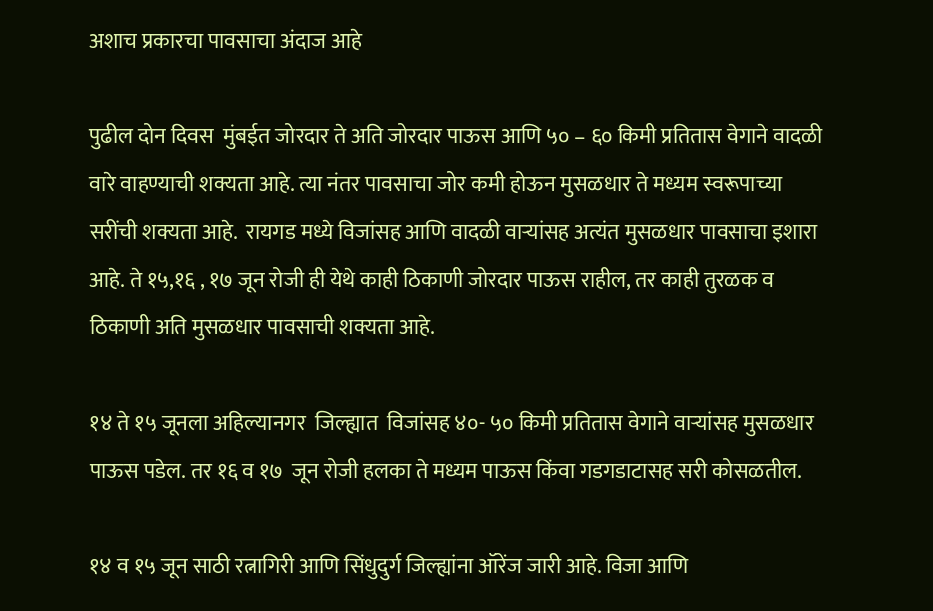अशाच प्रकारचा पावसाचा अंदाज आहे

पुढील दोन दिवस  मुंबईत जोरदार ते अति जोरदार पाऊस आणि ५० – ६० किमी प्रतितास वेगाने वादळी वारे वाहण्याची शक्यता आहे. त्या नंतर पावसाचा जोर कमी होऊन मुसळधार ते मध्यम स्वरूपाच्या सरींची शक्यता आहे.  रायगड मध्ये विजांसह आणि वादळी वाऱ्यांसह अत्यंत मुसळधार पावसाचा इशारा आहे. ते १५,१६ , १७ जून रोजी ही येथे काही ठिकाणी जोरदार पाऊस राहील, तर काही तुरळक व  ठिकाणी अति मुसळधार पावसाची शक्यता आहे.

१४ ते १५ जूनला अहिल्यानगर  जिल्ह्यात  विजांसह ४०- ५० किमी प्रतितास वेगाने वाऱ्यांसह मुसळधार पाऊस पडेल. तर १६ व १७  जून रोजी हलका ते मध्यम पाऊस किंवा गडगडाटासह सरी कोसळतील.

१४ व १५ जून साठी रत्नागिरी आणि सिंधुदुर्ग जिल्ह्यांना ऑरेंज जारी आहे. विजा आणि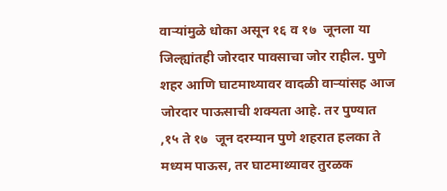वाऱ्यांमुळे धोका असून १६ व १७  जूनला या जिल्ह्यांतही जोरदार पावसाचा जोर राहील. पुणे शहर आणि घाटमाथ्यावर वादळी वाऱ्यांसह आज जोरदार पाऊसाची शक्यता आहे. तर पुण्यात ,१५ ते १७  जून दरम्यान पुणे शहरात हलका ते मध्यम पाऊस, तर घाटमाथ्यावर तुरळक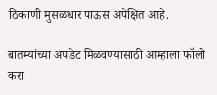ठिकाणी मुसळधार पाऊस अपेक्षित आहे.

बातम्यांच्या अपडेट मिळवण्यासाठी आम्हाला फॉलो करा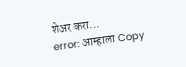शेअर करा...
error: आम्हाला Copy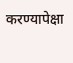करण्यापेक्षा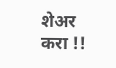शेअर करा !!